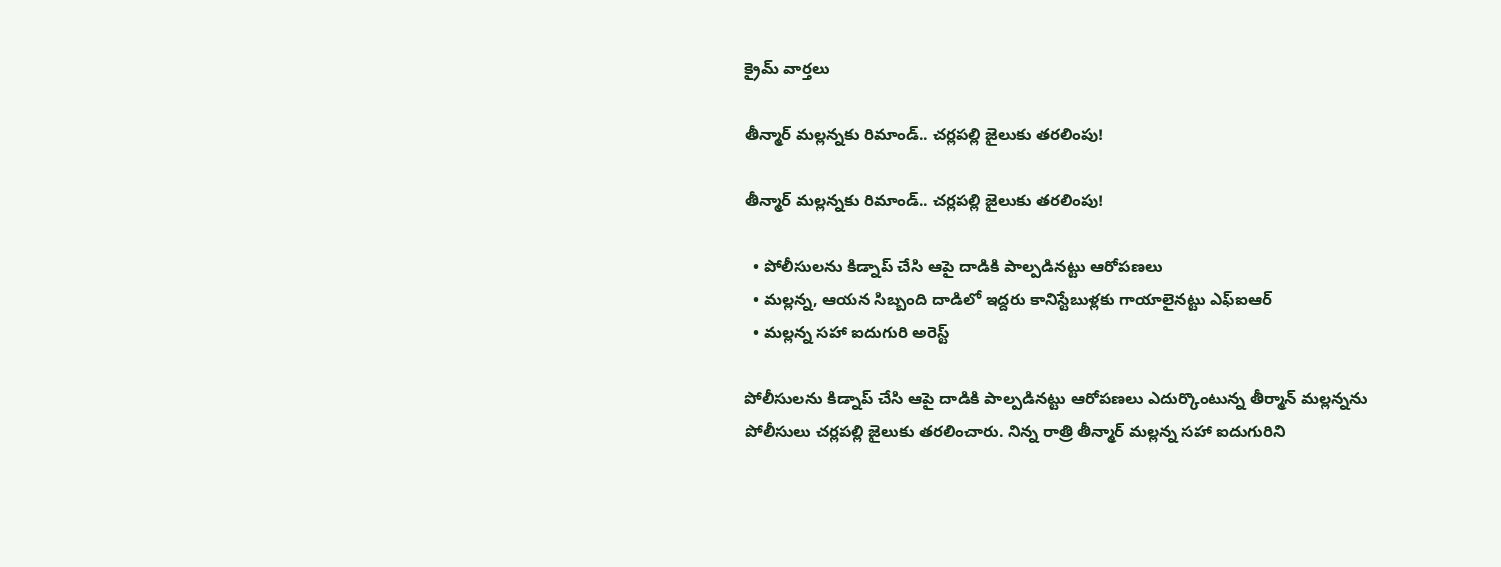క్రైమ్ వార్తలు

తీన్మార్ మల్లన్నకు రిమాండ్.. చర్లపల్లి జైలుకు తరలింపు!

తీన్మార్ మల్లన్నకు రిమాండ్.. చర్లపల్లి జైలుకు తరలింపు!

  • పోలీసులను కిడ్నాప్ చేసి ఆపై దాడికి పాల్పడినట్టు ఆరోపణలు
  • మల్లన్న, ఆయన సిబ్బంది దాడిలో ఇద్దరు కానిస్టేబుళ్లకు గాయాలైనట్టు ఎఫ్ఐఆర్
  • మల్లన్న సహా ఐదుగురి అరెస్ట్

పోలీసులను కిడ్నాప్ చేసి ఆపై దాడికి పాల్పడినట్టు ఆరోపణలు ఎదుర్కొంటున్న తీర్మాన్ మల్లన్నను పోలీసులు చర్లపల్లి జైలుకు తరలించారు. నిన్న రాత్రి తీన్మార్ మల్లన్న సహా ఐదుగురిని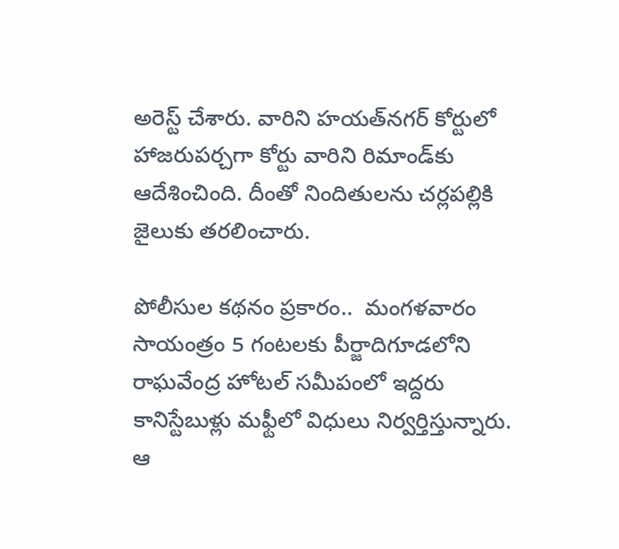అరెస్ట్ చేశారు. వారిని హయత్‌నగర్ కోర్టులో హాజరుపర్చగా కోర్టు వారిని రిమాండ్‌కు ఆదేశించింది. దీంతో నిందితులను చర్లపల్లికి జైలుకు తరలించారు.

పోలీసుల కథనం ప్రకారం..  మంగళవారం సాయంత్రం 5 గంటలకు పీర్జాదిగూడలోని రాఘవేంద్ర హోటల్ సమీపంలో ఇద్దరు కానిస్టేబుళ్లు మఫ్టీలో విధులు నిర్వర్తిస్తున్నారు. ఆ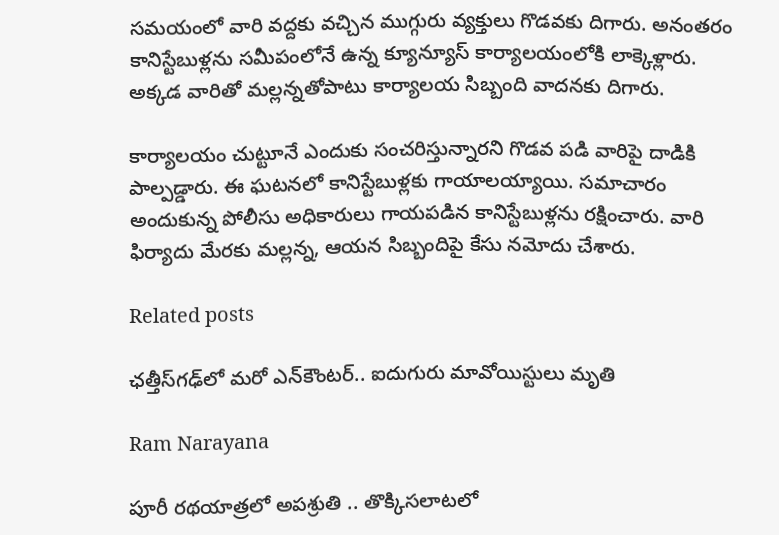సమయంలో వారి వద్దకు వచ్చిన ముగ్గురు వ్యక్తులు గొడవకు దిగారు. అనంతరం కానిస్టేబుళ్లను సమీపంలోనే ఉన్న క్యూన్యూస్ కార్యాలయంలోకి లాక్కెళ్లారు. అక్కడ వారితో మల్లన్నతోపాటు కార్యాలయ సిబ్బంది వాదనకు దిగారు.

కార్యాలయం చుట్టూనే ఎందుకు సంచరిస్తున్నారని గొడవ పడి వారిపై దాడికి పాల్పడ్డారు. ఈ ఘటనలో కానిస్టేబుళ్లకు గాయాలయ్యాయి. సమాచారం అందుకున్న పోలీసు అధికారులు గాయపడిన కానిస్టేబుళ్లను రక్షించారు. వారి ఫిర్యాదు మేరకు మల్లన్న, ఆయన సిబ్బందిపై కేసు నమోదు చేశారు.

Related posts

ఛత్తీస్‌గఢ్‌లో మరో ఎన్‌కౌంటర్‌.. ఐదుగురు మావోయిస్టులు మృతి

Ram Narayana

పూరీ రథయాత్రలో అపశ్రుతి .. తొక్కిసలాటలో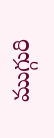ముగ్గురి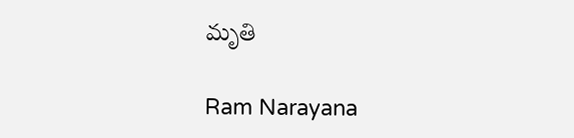మృతి

Ram Narayana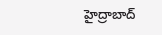హైద్రాబాద్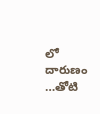లో దారుణం …తోటి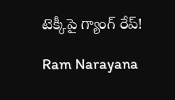టెక్కీపై గ్యాంగ్ రేప్!

Ram Narayana